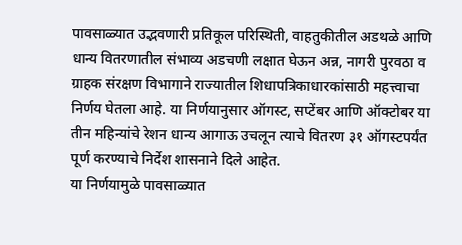पावसाळ्यात उद्भवणारी प्रतिकूल परिस्थिती, वाहतुकीतील अडथळे आणि धान्य वितरणातील संभाव्य अडचणी लक्षात घेऊन अन्न, नागरी पुरवठा व ग्राहक संरक्षण विभागाने राज्यातील शिधापत्रिकाधारकांसाठी महत्त्वाचा निर्णय घेतला आहे. या निर्णयानुसार ऑगस्ट, सप्टेंबर आणि ऑक्टोबर या तीन महिन्यांचे रेशन धान्य आगाऊ उचलून त्याचे वितरण ३१ ऑगस्टपर्यंत पूर्ण करण्याचे निर्देश शासनाने दिले आहेत.
या निर्णयामुळे पावसाळ्यात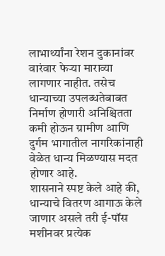लाभार्थ्यांना रेशन दुकानांवर वारंवार फेऱ्या माराव्या लागणार नाहीत. तसेच धान्याच्या उपलब्धतेबाबत निर्माण होणारी अनिश्चितता कमी होऊन ग्रामीण आणि दुर्गम भागातील नागरिकांनाही वेळेत धान्य मिळण्यास मदत होणार आहे.
शासनाने स्पष्ट केले आहे की, धान्याचे वितरण आगाऊ केले जाणार असले तरी ई-पॉस मशीनवर प्रत्येक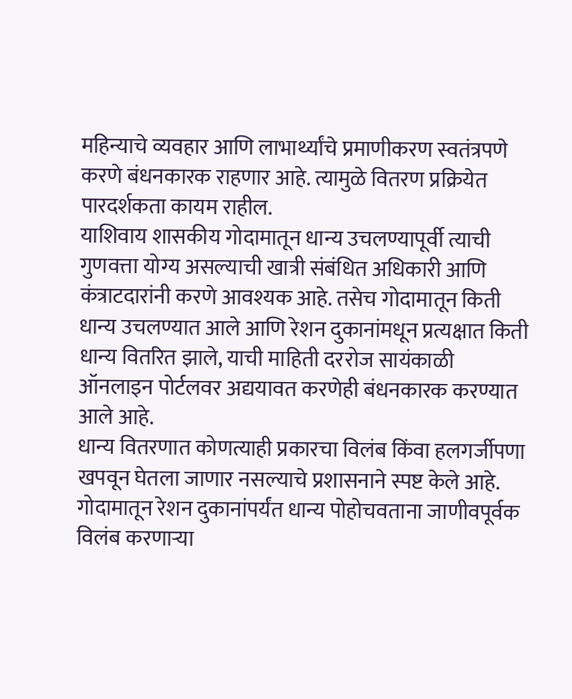महिन्याचे व्यवहार आणि लाभार्थ्यांचे प्रमाणीकरण स्वतंत्रपणे करणे बंधनकारक राहणार आहे. त्यामुळे वितरण प्रक्रियेत पारदर्शकता कायम राहील.
याशिवाय शासकीय गोदामातून धान्य उचलण्यापूर्वी त्याची गुणवत्ता योग्य असल्याची खात्री संबंधित अधिकारी आणि कंत्राटदारांनी करणे आवश्यक आहे. तसेच गोदामातून किती धान्य उचलण्यात आले आणि रेशन दुकानांमधून प्रत्यक्षात किती धान्य वितरित झाले, याची माहिती दररोज सायंकाळी ऑनलाइन पोर्टलवर अद्ययावत करणेही बंधनकारक करण्यात आले आहे.
धान्य वितरणात कोणत्याही प्रकारचा विलंब किंवा हलगर्जीपणा खपवून घेतला जाणार नसल्याचे प्रशासनाने स्पष्ट केले आहे. गोदामातून रेशन दुकानांपर्यंत धान्य पोहोचवताना जाणीवपूर्वक विलंब करणाऱ्या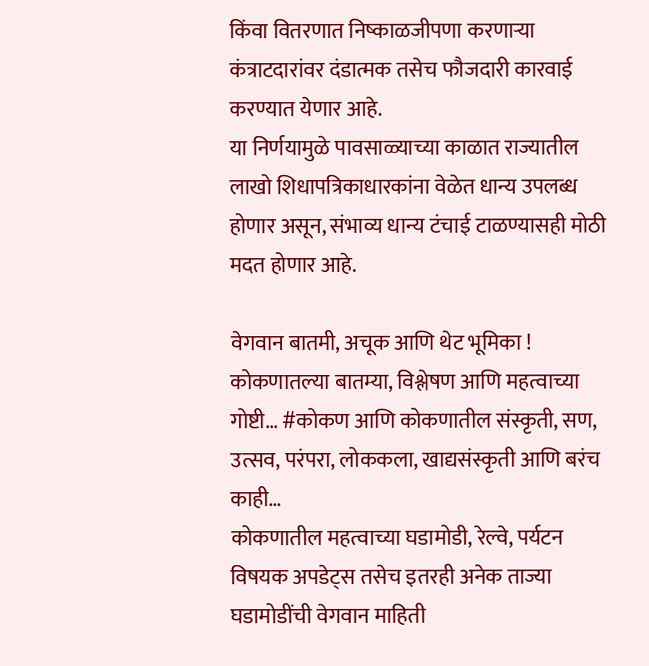किंवा वितरणात निष्काळजीपणा करणाऱ्या कंत्राटदारांवर दंडात्मक तसेच फौजदारी कारवाई करण्यात येणार आहे.
या निर्णयामुळे पावसाळ्याच्या काळात राज्यातील लाखो शिधापत्रिकाधारकांना वेळेत धान्य उपलब्ध होणार असून, संभाव्य धान्य टंचाई टाळण्यासही मोठी मदत होणार आहे.

वेगवान बातमी, अचूक आणि थेट भूमिका !
कोकणातल्या बातम्या, विश्लेषण आणि महत्वाच्या गोष्टी… #कोकण आणि कोकणातील संस्कृती, सण, उत्सव, परंपरा, लोककला, खाद्यसंस्कृती आणि बरंच काही…
कोकणातील महत्वाच्या घडामोडी, रेल्वे, पर्यटन विषयक अपडेट्स तसेच इतरही अनेक ताज्या घडामोडींची वेगवान माहिती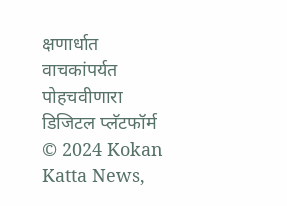क्षणार्धात वाचकांपर्यत पोहचवीणारा डिजिटल प्लॅटफॉर्म
© 2024 Kokan Katta News,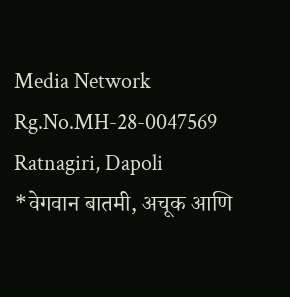Media Network
Rg.No.MH-28-0047569
Ratnagiri, Dapoli
*वेगवान बातमी, अचूक आणि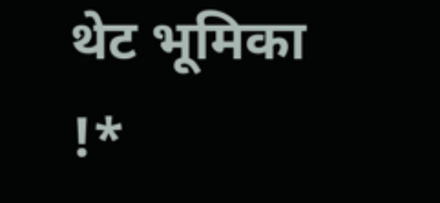थेट भूमिका !*